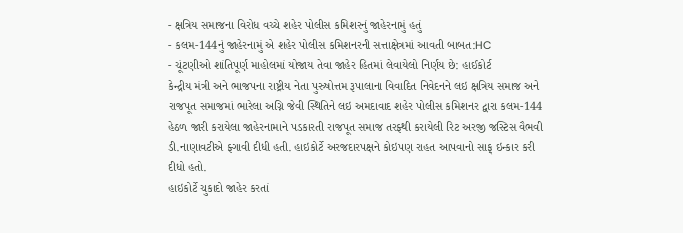- ક્ષત્રિય સમાજના વિરોધ વચ્ચે શહેર પોલીસ કમિશરનું જાહેરનામું હતું
- કલમ-144નું જાહેરનામું એ શહેર પોલીસ કમિશનરની સત્તાક્ષેત્રમાં આવતી બાબત:HC
- ચૂંટણીઓ શાંતિપૂર્ણ માહોલમાં યોજાય તેવા જાહેર હિતમાં લેવાયેલો નિર્ણય છે: હાઈકોર્ટ
કેન્દ્રીય મંત્રી અને ભાજપના રાષ્ટ્રીય નેતા પુરુષોત્તમ રૂપાલાના વિવાદિત નિવેદનને લઇ ક્ષત્રિય સમાજ અને રાજપૂત સમાજમાં ભારેલા અગ્નિ જેવી સ્થિતિને લઇ અમદાવાદ શહેર પોલીસ કમિશનર દ્વારા કલમ-144 હેઠળ જારી કરાયેલા જાહેરનામાને પડકારતી રાજપૂત સમાજ તરફ્થી કરાયેલી રિટ અરજી જસ્ટિસ વૈભવી ડી.નાણાવટીએ ફ્ગાવી દીધી હતી. હાઇકોર્ટે અરજદારપક્ષને કોઇપણ રાહત આપવાનો સાફ્ ઇન્કાર કરી દીધો હતો.
હાઇકોર્ટે ચુકાદો જાહેર કરતાં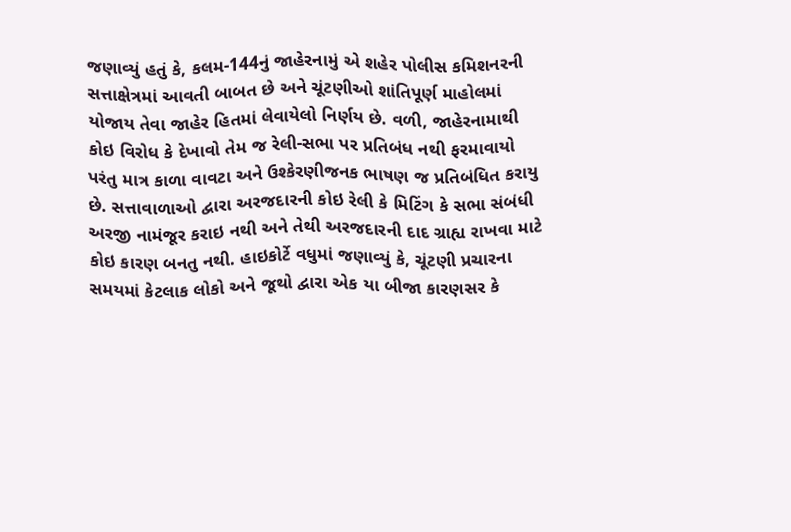જણાવ્યું હતું કે, કલમ-144નું જાહેરનામું એ શહેર પોલીસ કમિશનરની સત્તાક્ષેત્રમાં આવતી બાબત છે અને ચૂંટણીઓ શાંતિપૂર્ણ માહોલમાં યોજાય તેવા જાહેર હિતમાં લેવાયેલો નિર્ણય છે. વળી, જાહેરનામાથી કોઇ વિરોધ કે દેખાવો તેમ જ રેલી-સભા પર પ્રતિબંધ નથી ફરમાવાયો પરંતુ માત્ર કાળા વાવટા અને ઉશ્કેરણીજનક ભાષણ જ પ્રતિબંધિત કરાયુ છે. સત્તાવાળાઓ દ્વારા અરજદારની કોઇ રેલી કે મિટિંગ કે સભા સંબંધી અરજી નામંજૂર કરાઇ નથી અને તેથી અરજદારની દાદ ગ્રાહ્ય રાખવા માટે કોઇ કારણ બનતુ નથી. હાઇકોર્ટે વધુમાં જણાવ્યું કે, ચૂંટણી પ્રચારના સમયમાં કેટલાક લોકો અને જૂથો દ્વારા એક યા બીજા કારણસર કે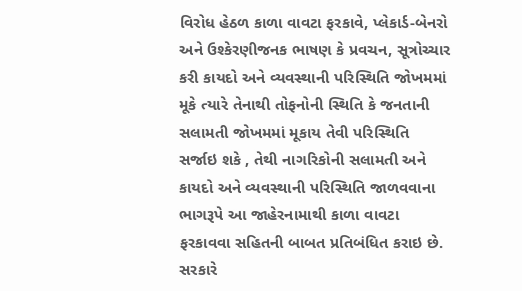વિરોધ હેઠળ કાળા વાવટા ફરકાવે, પ્લેકાર્ડ-બેનરો અને ઉશ્કેરણીજનક ભાષણ કે પ્રવચન, સૂત્રોચ્ચાર કરી કાયદો અને વ્યવસ્થાની પરિસ્થિતિ જોખમમાં મૂકે ત્યારે તેનાથી તોફનોની સ્થિતિ કે જનતાની સલામતી જોખમમાં મૂકાય તેવી પરિસ્થિતિ સર્જાઇ શકે , તેથી નાગરિકોની સલામતી અને કાયદો અને વ્યવસ્થાની પરિસ્થિતિ જાળવવાના ભાગરૂપે આ જાહેરનામાથી કાળા વાવટા ફરકાવવા સહિતની બાબત પ્રતિબંધિત કરાઇ છે. સરકારે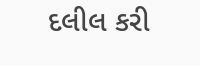દલીલ કરી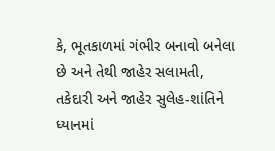કે, ભૂતકાળમાં ગંભીર બનાવો બનેલા છે અને તેથી જાહેર સલામતી, તકેદારી અને જાહેર સુલેહ-શાંતિને ધ્યાનમાં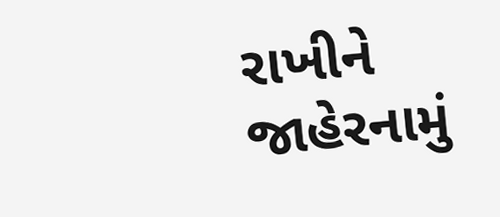રાખીને જાહેરનામું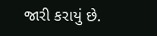જારી કરાયું છે.